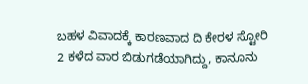ಬಹಳ ವಿವಾದಕ್ಕೆ ಕಾರಣವಾದ ದಿ ಕೇರಳ ಸ್ಟೋರಿ 2 ಕಳೆದ ವಾರ ಬಿಡುಗಡೆಯಾಗಿದ್ದು, ಕಾನೂನು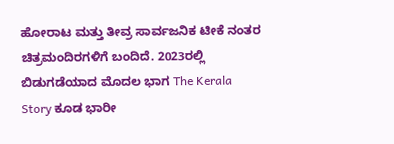ಹೋರಾಟ ಮತ್ತು ತೀವ್ರ ಸಾರ್ವಜನಿಕ ಟೀಕೆ ನಂತರ ಚಿತ್ರಮಂದಿರಗಳಿಗೆ ಬಂದಿದೆ. 2023ರಲ್ಲಿ ಬಿಡುಗಡೆಯಾದ ಮೊದಲ ಭಾಗ The Kerala Story ಕೂಡ ಭಾರೀ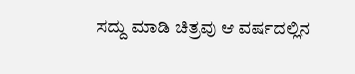ಸದ್ದು ಮಾಡಿ ಚಿತ್ರವು ಆ ವರ್ಷದಲ್ಲಿನ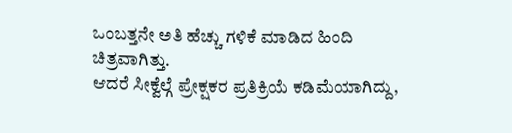ಒಂಬತ್ತನೇ ಅತಿ ಹೆಚ್ಚು ಗಳಿಕೆ ಮಾಡಿದ ಹಿಂದಿ ಚಿತ್ರವಾಗಿತ್ತು.
ಆದರೆ ಸೀಕ್ವೆಲ್ಗೆ ಪ್ರೇಕ್ಷಕರ ಪ್ರತಿಕ್ರಿಯೆ ಕಡಿಮೆಯಾಗಿದ್ದು,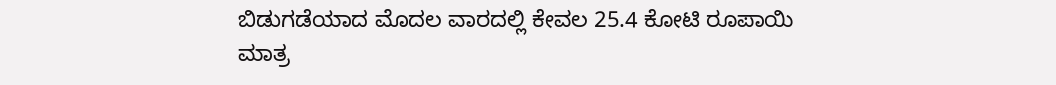ಬಿಡುಗಡೆಯಾದ ಮೊದಲ ವಾರದಲ್ಲಿ ಕೇವಲ 25.4 ಕೋಟಿ ರೂಪಾಯಿ ಮಾತ್ರ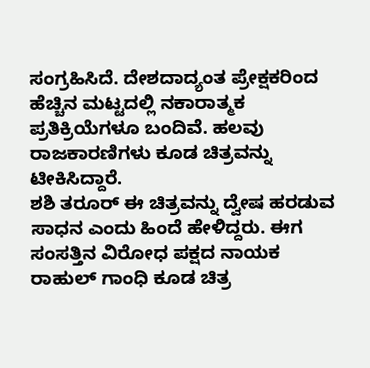ಸಂಗ್ರಹಿಸಿದೆ. ದೇಶದಾದ್ಯಂತ ಪ್ರೇಕ್ಷಕರಿಂದ ಹೆಚ್ಚಿನ ಮಟ್ಟದಲ್ಲಿ ನಕಾರಾತ್ಮಕ ಪ್ರತಿಕ್ರಿಯೆಗಳೂ ಬಂದಿವೆ. ಹಲವು ರಾಜಕಾರಣಿಗಳು ಕೂಡ ಚಿತ್ರವನ್ನು ಟೀಕಿಸಿದ್ದಾರೆ.
ಶಶಿ ತರೂರ್ ಈ ಚಿತ್ರವನ್ನು ದ್ವೇಷ ಹರಡುವ ಸಾಧನ ಎಂದು ಹಿಂದೆ ಹೇಳಿದ್ದರು. ಈಗ ಸಂಸತ್ತಿನ ವಿರೋಧ ಪಕ್ಷದ ನಾಯಕ ರಾಹುಲ್ ಗಾಂಧಿ ಕೂಡ ಚಿತ್ರ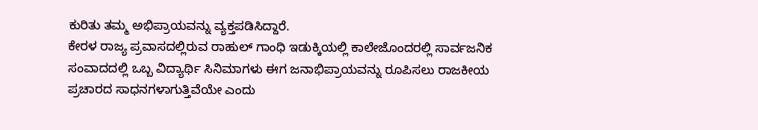ಕುರಿತು ತಮ್ಮ ಅಭಿಪ್ರಾಯವನ್ನು ವ್ಯಕ್ತಪಡಿಸಿದ್ದಾರೆ.
ಕೇರಳ ರಾಜ್ಯ ಪ್ರವಾಸದಲ್ಲಿರುವ ರಾಹುಲ್ ಗಾಂಧಿ ಇಡುಕ್ಕಿಯಲ್ಲಿ ಕಾಲೇಜೊಂದರಲ್ಲಿ ಸಾರ್ವಜನಿಕ ಸಂವಾದದಲ್ಲಿ ಒಬ್ಬ ವಿದ್ಯಾರ್ಥಿ ಸಿನಿಮಾಗಳು ಈಗ ಜನಾಭಿಪ್ರಾಯವನ್ನು ರೂಪಿಸಲು ರಾಜಕೀಯ ಪ್ರಚಾರದ ಸಾಧನಗಳಾಗುತ್ತಿವೆಯೇ ಎಂದು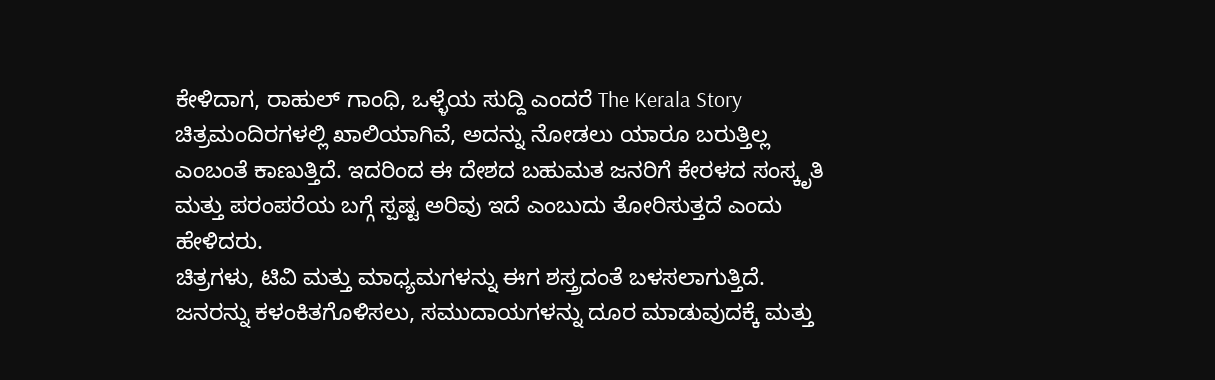ಕೇಳಿದಾಗ, ರಾಹುಲ್ ಗಾಂಧಿ, ಒಳ್ಳೆಯ ಸುದ್ದಿ ಎಂದರೆ The Kerala Story ಚಿತ್ರಮಂದಿರಗಳಲ್ಲಿ ಖಾಲಿಯಾಗಿವೆ, ಅದನ್ನು ನೋಡಲು ಯಾರೂ ಬರುತ್ತಿಲ್ಲ ಎಂಬಂತೆ ಕಾಣುತ್ತಿದೆ. ಇದರಿಂದ ಈ ದೇಶದ ಬಹುಮತ ಜನರಿಗೆ ಕೇರಳದ ಸಂಸ್ಕೃತಿ ಮತ್ತು ಪರಂಪರೆಯ ಬಗ್ಗೆ ಸ್ಪಷ್ಟ ಅರಿವು ಇದೆ ಎಂಬುದು ತೋರಿಸುತ್ತದೆ ಎಂದು ಹೇಳಿದರು.
ಚಿತ್ರಗಳು, ಟಿವಿ ಮತ್ತು ಮಾಧ್ಯಮಗಳನ್ನು ಈಗ ಶಸ್ತ್ರದಂತೆ ಬಳಸಲಾಗುತ್ತಿದೆ. ಜನರನ್ನು ಕಳಂಕಿತಗೊಳಿಸಲು, ಸಮುದಾಯಗಳನ್ನು ದೂರ ಮಾಡುವುದಕ್ಕೆ ಮತ್ತು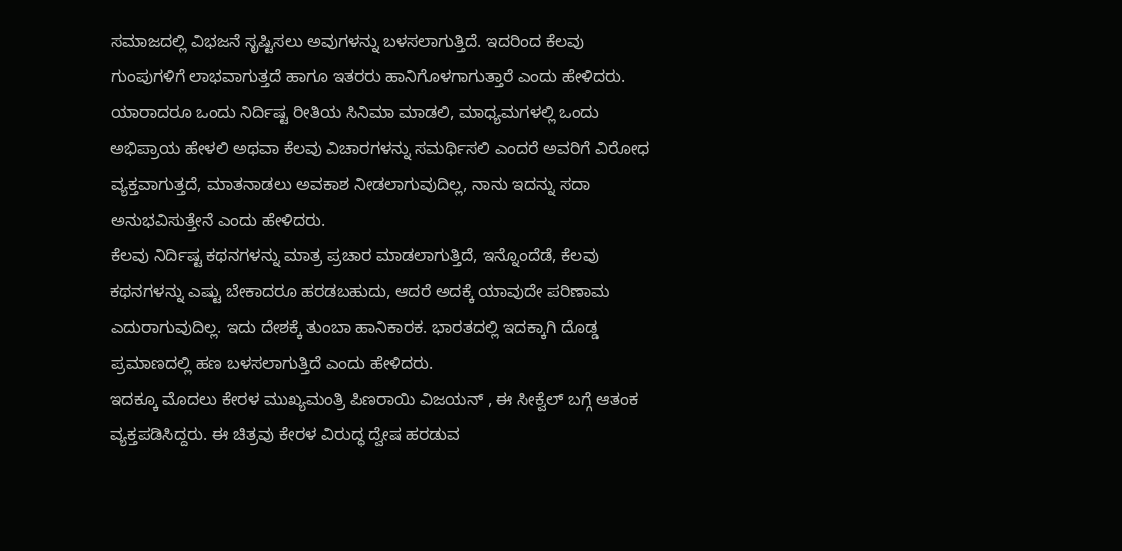ಸಮಾಜದಲ್ಲಿ ವಿಭಜನೆ ಸೃಷ್ಟಿಸಲು ಅವುಗಳನ್ನು ಬಳಸಲಾಗುತ್ತಿದೆ. ಇದರಿಂದ ಕೆಲವು ಗುಂಪುಗಳಿಗೆ ಲಾಭವಾಗುತ್ತದೆ ಹಾಗೂ ಇತರರು ಹಾನಿಗೊಳಗಾಗುತ್ತಾರೆ ಎಂದು ಹೇಳಿದರು.
ಯಾರಾದರೂ ಒಂದು ನಿರ್ದಿಷ್ಟ ರೀತಿಯ ಸಿನಿಮಾ ಮಾಡಲಿ, ಮಾಧ್ಯಮಗಳಲ್ಲಿ ಒಂದು ಅಭಿಪ್ರಾಯ ಹೇಳಲಿ ಅಥವಾ ಕೆಲವು ವಿಚಾರಗಳನ್ನು ಸಮರ್ಥಿಸಲಿ ಎಂದರೆ ಅವರಿಗೆ ವಿರೋಧ ವ್ಯಕ್ತವಾಗುತ್ತದೆ, ಮಾತನಾಡಲು ಅವಕಾಶ ನೀಡಲಾಗುವುದಿಲ್ಲ, ನಾನು ಇದನ್ನು ಸದಾ ಅನುಭವಿಸುತ್ತೇನೆ ಎಂದು ಹೇಳಿದರು.
ಕೆಲವು ನಿರ್ದಿಷ್ಟ ಕಥನಗಳನ್ನು ಮಾತ್ರ ಪ್ರಚಾರ ಮಾಡಲಾಗುತ್ತಿದೆ, ಇನ್ನೊಂದೆಡೆ, ಕೆಲವು ಕಥನಗಳನ್ನು ಎಷ್ಟು ಬೇಕಾದರೂ ಹರಡಬಹುದು, ಆದರೆ ಅದಕ್ಕೆ ಯಾವುದೇ ಪರಿಣಾಮ ಎದುರಾಗುವುದಿಲ್ಲ. ಇದು ದೇಶಕ್ಕೆ ತುಂಬಾ ಹಾನಿಕಾರಕ. ಭಾರತದಲ್ಲಿ ಇದಕ್ಕಾಗಿ ದೊಡ್ಡ ಪ್ರಮಾಣದಲ್ಲಿ ಹಣ ಬಳಸಲಾಗುತ್ತಿದೆ ಎಂದು ಹೇಳಿದರು.
ಇದಕ್ಕೂ ಮೊದಲು ಕೇರಳ ಮುಖ್ಯಮಂತ್ರಿ ಪಿಣರಾಯಿ ವಿಜಯನ್ , ಈ ಸೀಕ್ವೆಲ್ ಬಗ್ಗೆ ಆತಂಕ ವ್ಯಕ್ತಪಡಿಸಿದ್ದರು. ಈ ಚಿತ್ರವು ಕೇರಳ ವಿರುದ್ಧ ದ್ವೇಷ ಹರಡುವ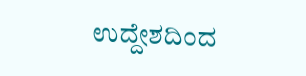ಉದ್ದೇಶದಿಂದ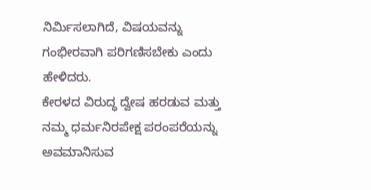ನಿರ್ಮಿಸಲಾಗಿದೆ, ವಿಷಯವನ್ನು ಗಂಭೀರವಾಗಿ ಪರಿಗಣಿಸಬೇಕು ಎಂದು ಹೇಳಿದರು.
ಕೇರಳದ ವಿರುದ್ಧ ದ್ವೇಷ ಹರಡುವ ಮತ್ತು ನಮ್ಮ ಧರ್ಮನಿರಪೇಕ್ಷ ಪರಂಪರೆಯನ್ನು ಅವಮಾನಿಸುವ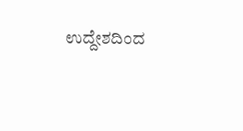ಉದ್ದೇಶದಿಂದ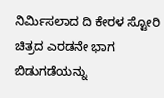ನಿರ್ಮಿಸಲಾದ ದಿ ಕೇರಳ ಸ್ಟೋರಿ ಚಿತ್ರದ ಎರಡನೇ ಭಾಗ ಬಿಡುಗಡೆಯನ್ನು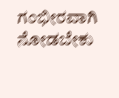ಗಂಭೀರವಾಗಿ ನೋಡಬೇಕು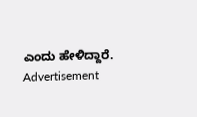ಎಂದು ಹೇಳಿದ್ದಾರೆ.
Advertisement